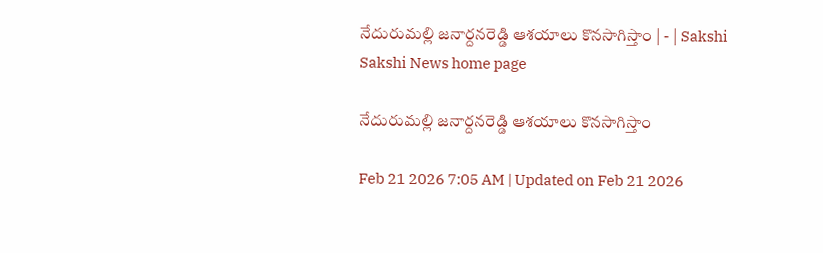నేదురుమల్లి జనార్దనరెడ్డి ఆశయాలు కొనసాగిస్తాం | - | Sakshi
Sakshi News home page

నేదురుమల్లి జనార్దనరెడ్డి ఆశయాలు కొనసాగిస్తాం

Feb 21 2026 7:05 AM | Updated on Feb 21 2026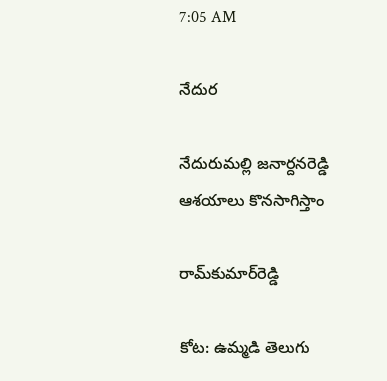7:05 AM

నేదుర

నేదురుమల్లి జనార్దనరెడ్డి ఆశయాలు కొనసాగిస్తాం

రామ్‌కుమార్‌రెడ్డి

కోట: ఉమ్మడి తెలుగు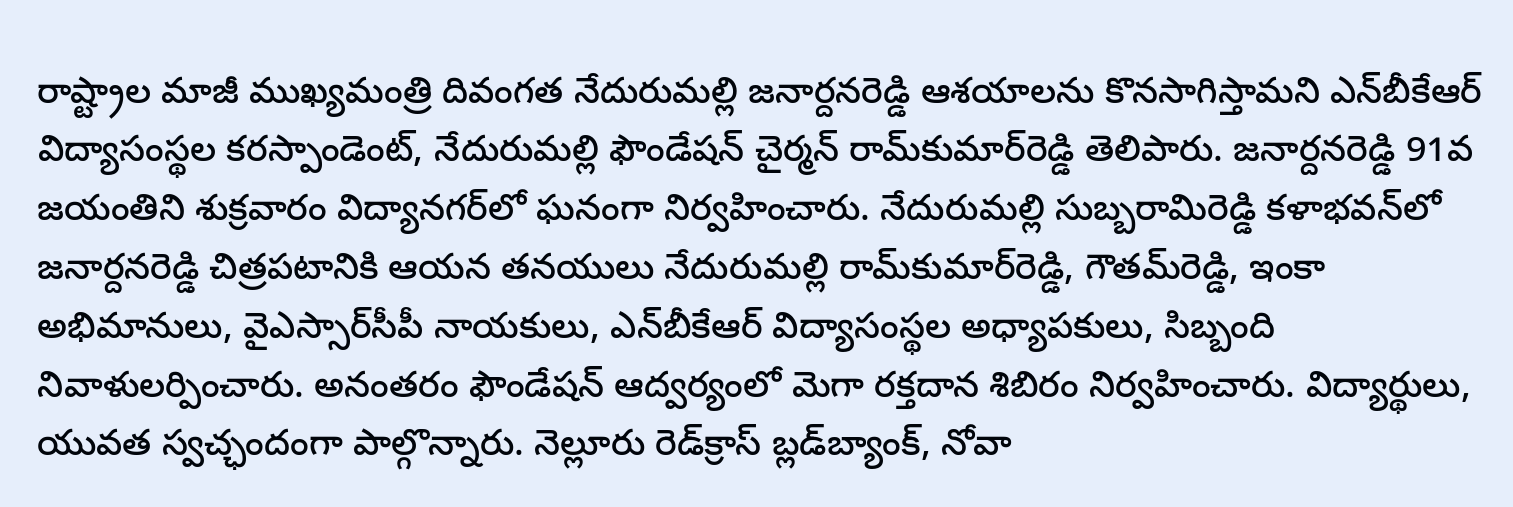రాష్ట్రాల మాజీ ముఖ్యమంత్రి దివంగత నేదురుమల్లి జనార్దనరెడ్డి ఆశయాలను కొనసాగిస్తామని ఎన్‌బీకేఆర్‌ విద్యాసంస్థల కరస్పాండెంట్‌, నేదురుమల్లి ఫౌండేషన్‌ చైర్మన్‌ రామ్‌కుమార్‌రెడ్డి తెలిపారు. జనార్దనరెడ్డి 91వ జయంతిని శుక్రవారం విద్యానగర్‌లో ఘనంగా నిర్వహించారు. నేదురుమల్లి సుబ్బరామిరెడ్డి కళాభవన్‌లో జనార్దనరెడ్డి చిత్రపటానికి ఆయన తనయులు నేదురుమల్లి రామ్‌కుమార్‌రెడ్డి, గౌతమ్‌రెడ్డి, ఇంకా అభిమానులు, వైఎస్సార్‌సీపీ నాయకులు, ఎన్‌బీకేఆర్‌ విద్యాసంస్థల అధ్యాపకులు, సిబ్బంది నివాళులర్పించారు. అనంతరం ఫౌండేషన్‌ ఆద్వర్యంలో మెగా రక్తదాన శిబిరం నిర్వహించారు. విద్యార్థులు, యువత స్వచ్ఛందంగా పాల్గొన్నారు. నెల్లూరు రెడ్‌క్రాస్‌ బ్లడ్‌బ్యాంక్‌, నోవా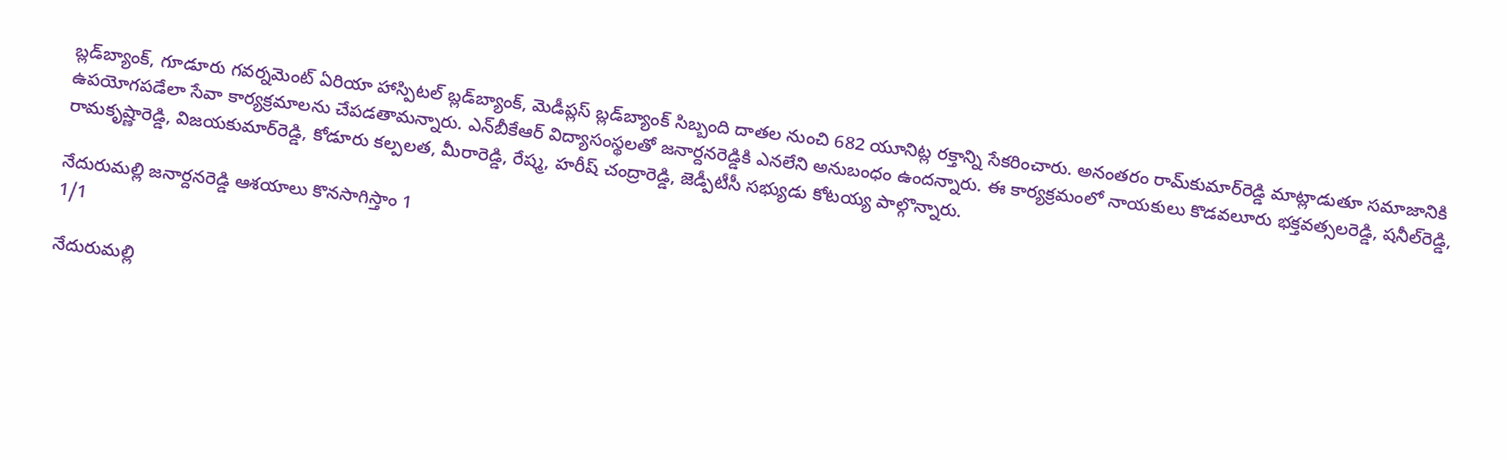బ్లడ్‌బ్యాంక్‌, గూడూరు గవర్నమెంట్‌ ఏరియా హాస్పిటల్‌ బ్లడ్‌బ్యాంక్‌, మెడీప్లస్‌ బ్లడ్‌బ్యాంక్‌ సిబ్బంది దాతల నుంచి 682 యూనిట్ల రక్తాన్ని సేకరించారు. అనంతరం రామ్‌కుమార్‌రెడ్డి మాట్లాడుతూ సమాజానికి ఉపయోగపడేలా సేవా కార్యక్రమాలను చేపడతామన్నారు. ఎన్‌బీకేఆర్‌ విద్యాసంస్థలతో జనార్దనరెడ్డికి ఎనలేని అనుబంధం ఉందన్నారు. ఈ కార్యక్రమంలో నాయకులు కొడవలూరు భక్తవత్సలరెడ్డి, షనీల్‌రెడ్డి, రామకృష్ణారెడ్డి, విజయకుమార్‌రెడ్డి, కోడూరు కల్పలత, మీరారెడ్డి, రేష్మ, హరీష్‌ చంద్రారెడ్డి, జెడ్పీటీసీ సభ్యుడు కోటయ్య పాల్గొన్నారు.

నేదురుమల్లి జనార్దనరెడ్డి ఆశయాలు కొనసాగిస్తాం 1
1/1

నేదురుమల్లి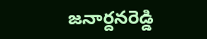జనార్దనరెడ్డి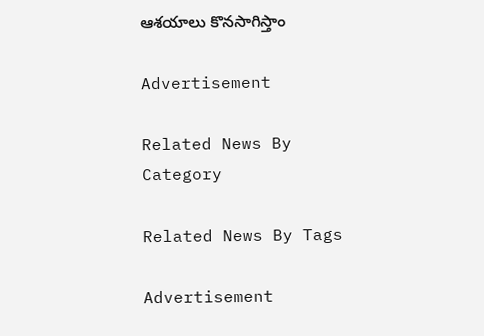ఆశయాలు కొనసాగిస్తాం

Advertisement

Related News By Category

Related News By Tags

Advertisement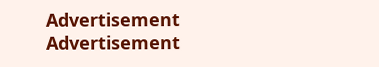Advertisement
Advertisement